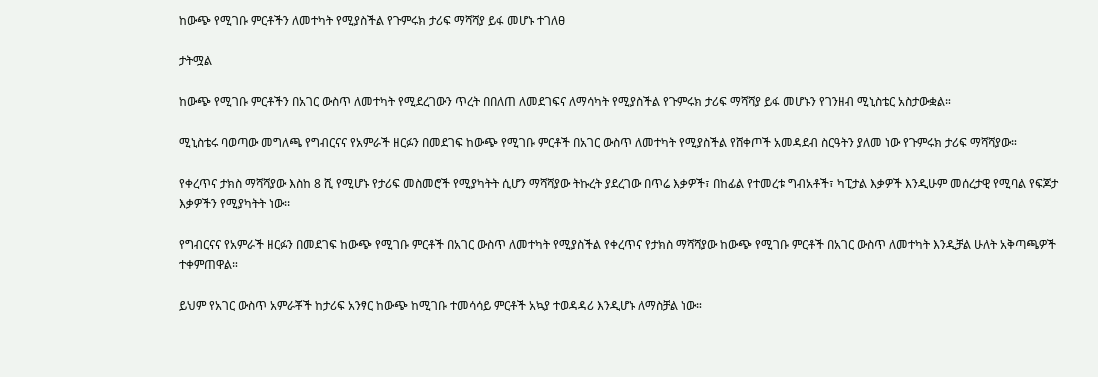ከውጭ የሚገቡ ምርቶችን ለመተካት የሚያስችል የጉምሩክ ታሪፍ ማሻሻያ ይፋ መሆኑ ተገለፀ

ታትሟል

ከውጭ የሚገቡ ምርቶችን በአገር ውስጥ ለመተካት የሚደረገውን ጥረት በበለጠ ለመደገፍና ለማሳካት የሚያስችል የጉምሩክ ታሪፍ ማሻሻያ ይፋ መሆኑን የገንዘብ ሚኒስቴር አስታውቋል።

ሚኒስቴሩ ባወጣው መግለጫ የግብርናና የአምራች ዘርፉን በመደገፍ ከውጭ የሚገቡ ምርቶች በአገር ውስጥ ለመተካት የሚያስችል የሸቀጦች አመዳደብ ስርዓትን ያለመ ነው የጉምሩክ ታሪፍ ማሻሻያው።

የቀረጥና ታክስ ማሻሻያው እስከ 8 ሺ የሚሆኑ የታሪፍ መስመሮች የሚያካትት ሲሆን ማሻሻያው ትኩረት ያደረገው በጥሬ እቃዎች፣ በከፊል የተመረቱ ግብአቶች፣ ካፒታል እቃዎች እንዲሁም መሰረታዊ የሚባል የፍጆታ እቃዎችን የሚያካትት ነው፡፡

የግብርናና የአምራች ዘርፉን በመደገፍ ከውጭ የሚገቡ ምርቶች በአገር ውስጥ ለመተካት የሚያስችል የቀረጥና የታክስ ማሻሻያው ከውጭ የሚገቡ ምርቶች በአገር ውስጥ ለመተካት እንዲቻል ሁለት አቅጣጫዎች ተቀምጠዋል።

ይህም የአገር ውስጥ አምራቾች ከታሪፍ አንፃር ከውጭ ከሚገቡ ተመሳሳይ ምርቶች አኳያ ተወዳዳሪ እንዲሆኑ ለማስቻል ነው።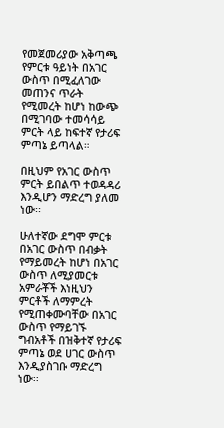የመጀመሪያው አቅጣጫ የምርቱ ዓይነት በአገር ውስጥ በሚፈለገው መጠንና ጥራት የሚመረት ከሆነ ከውጭ በሚገባው ተመሳሳይ ምርት ላይ ከፍተኛ የታሪፍ ምጣኔ ይጣላል።

በዚህም የአገር ውስጥ ምርት ይበልጥ ተወዳዳሪ እንዲሆን ማድረግ ያለመ ነው፡፡

ሁለተኛው ደግሞ ምርቱ በአገር ውስጥ በብቃት የማይመረት ከሆነ በአገር ውስጥ ለሚያመርቱ አምራቾች እነዚህን ምርቶች ለማምረት የሚጠቀሙባቸው በአገር ውስጥ የማይገኙ ግብአቶች በዝቅተኛ የታሪፍ ምጣኔ ወደ ሀገር ውስጥ እንዲያስገቡ ማድረግ ነው፡፡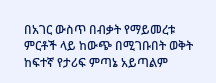በአገር ውስጥ በብቃት የማይመረቱ ምርቶች ላይ ከውጭ በሚገቡበት ወቅት ከፍተኛ የታሪፍ ምጣኔ አይጣልም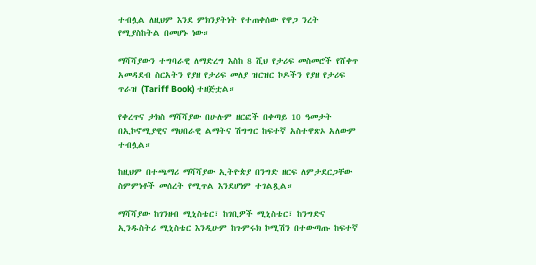ተብሏል ለዚህም እንደ ምክንያትነት የተጠቀሰው የዋጋ ንረት የሚያስከትል በመሆኑ ነው።

ማሻሻያውን ተግባራዊ ለማድረግ እስከ 8 ሺህ የታሪፍ መስመሮች የሸቀጥ አመዳደብ ስርአትን የያዘ የታሪፍ መለያ ዝርዝር ኮዶችን የያዘ የታሪፍ ጥራዝ (Tariff Book) ተዘጅቷል።

የቀረጥና ታክስ ማሻሻያው በሁሉም ዘርፎች በቀጣይ 10 ዓመታት በኢኮኖሚያዊና ማህበራዊ ልማትና ሽግግር ከፍተኛ አስተዋጽኦ አለውም ተብሏል።

ከዚህም በተጫማሪ ማሻሻያው ኢትዮጵያ በንግድ ዘርፍ ለምታደርጋቸው ስምምነቶች መሰረት የሚጥል እንደሆነም ተገልጿል።

ማሻሻያው ከገንዘብ ሚኒስቴር፣ ከገቢዎች ሚኒስቴር፣ ከንግድና ኢንዱስትሪ ሚኒስቴር እንዲሁም ከጉምሩክ ኮሚሽን በተውጣጡ ከፍተኛ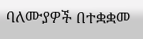ባለሙያዎች በተቋቋመ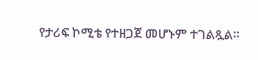የታሪፍ ኮሚቴ የተዘጋጀ መሆኑም ተገልጿል።